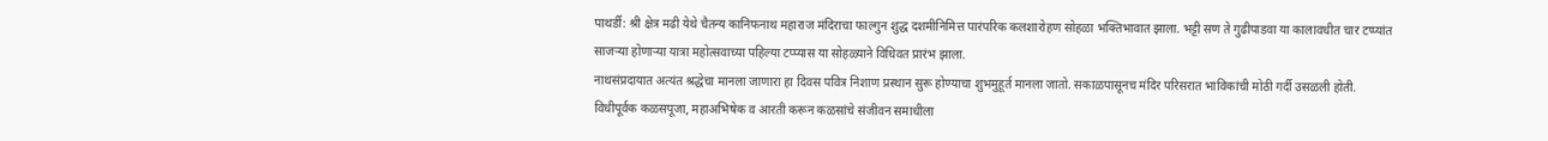पाथर्डी: श्री क्षेत्र मढी येथे चैतन्य कानिफनाथ महाराज मंदिराचा फाल्गुन शुद्ध दशमीनिमित्त पारंपरिक कलशारोहण सोहळा भक्तिभावात झाला. भट्टी सण ते गुढीपाडवा या कालावधीत चार टप्प्यांत साजऱ्या होणाऱ्या यात्रा महोत्सवाच्या पहिल्या टप्प्यास या सोहळ्याने विधिवत प्रारंभ झाला.
नाथसंप्रदायात अत्यंत श्रद्धेचा मानला जाणारा हा दिवस पवित्र निशाण प्रस्थान सुरू होण्याचा शुभमुहूर्त मानला जातो. सकाळपासूनच मंदिर परिसरात भाविकांची मोठी गर्दी उसळली होती. विधीपूर्वक कळसपूजा, महाअभिषेक व आरती करून कळसांचे संजीवन समाधीला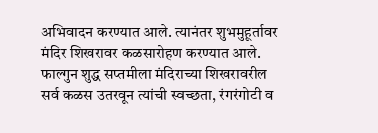अभिवादन करण्यात आले. त्यानंतर शुभमुहूर्तावर मंदिर शिखरावर कळसारोहण करण्यात आले.
फाल्गुन शुद्ध सप्तमीला मंदिराच्या शिखरावरील सर्व कळस उतरवून त्यांची स्वच्छता, रंगरंगोटी व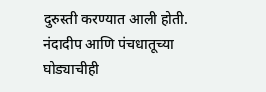दुरुस्ती करण्यात आली होती. नंदादीप आणि पंचधातूच्या घोड्याचीही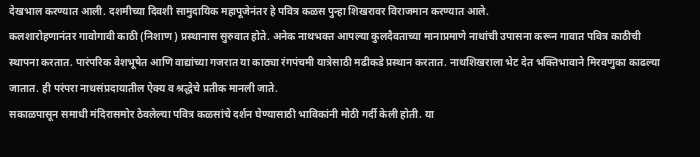देखभाल करण्यात आली. दशमीच्या दिवशी सामुदायिक महापूजेनंतर हे पवित्र कळस पुन्हा शिखरावर विराजमान करण्यात आले.
कलशारोहणानंतर गावोगावी काठी (निशाण) प्रस्थानास सुरुवात होते. अनेक नाथभक्त आपल्या कुलदैवताच्या मानाप्रमाणे नाथांची उपासना करून गावात पवित्र काठीची स्थापना करतात. पारंपरिक वेशभूषेत आणि वाद्यांच्या गजरात या काठ्या रंगपंचमी यात्रेसाठी मढीकडे प्रस्थान करतात. नाथशिखराला भेट देत भक्तिभावाने मिरवणुका काढल्या जातात. ही परंपरा नाथसंप्रदायातील ऐक्य व श्रद्धेचे प्रतीक मानली जाते.
सकाळपासून समाधी मंदिरासमोर ठेवलेल्या पवित्र कळसांचे दर्शन घेण्यासाठी भाविकांनी मोठी गर्दी केली होती. या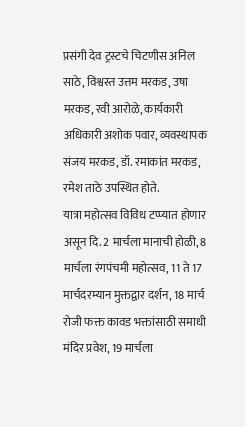प्रसंगी देव ट्रस्टचे चिटणीस अनिल साठे, विश्वस्त उत्तम मरकड, उषा मरकड, रवी आरोळे, कार्यकारी अधिकारी अशोक पवार, व्यवस्थापक संजय मरकड, डॉ. रमाकांत मरकड, रमेश ताठे उपस्थित होते.
यात्रा महोत्सव विविध टप्प्यात होणार असून दि. 2 मार्चला मानाची होळी, 8 मार्चला रंगपंचमी महोत्सव, 11 ते 17 मार्चदरम्यान मुक्तद्वार दर्शन, 18 मार्च रोजी फक्त कावड भक्तांसाठी समाधी मंदिर प्रवेश, 19 मार्चला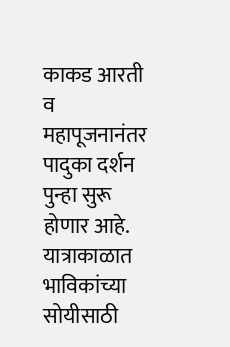काकड आरती व महापूजनानंतर पादुका दर्शन पुन्हा सुरू होणार आहे. यात्राकाळात भाविकांच्या सोयीसाठी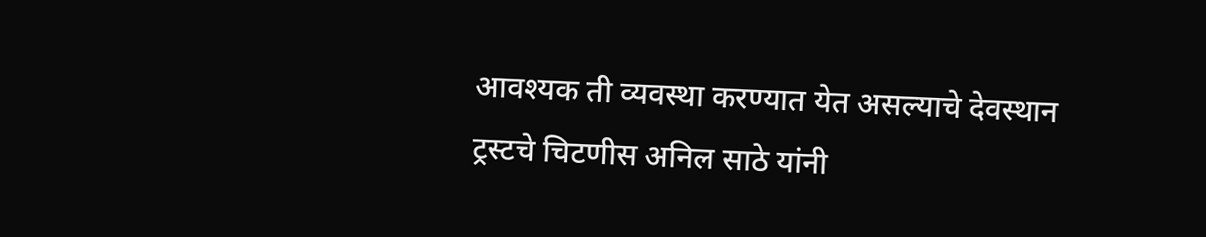आवश्यक ती व्यवस्था करण्यात येत असल्याचे देवस्थान ट्रस्टचे चिटणीस अनिल साठे यांनी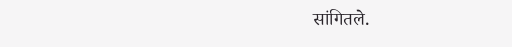सांगितले.